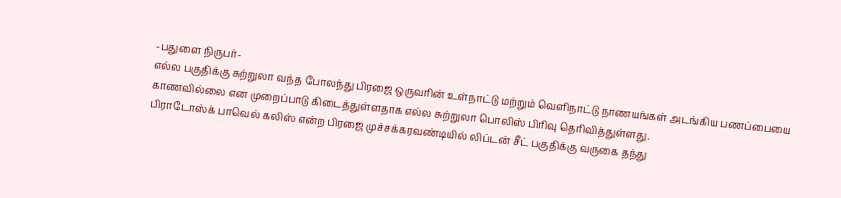-பதுளை நிருபர்-
எல்ல பகுதிக்கு சுற்றுலா வந்த போலந்து பிரஜை ஒருவரின் உள்நாட்டு மற்றும் வெளிநாட்டு நாணயங்கள் அடங்கிய பணப்பையை காணவில்லை என முறைப்பாடு கிடைத்துள்ளதாக எல்ல சுற்றுலா பொலிஸ் பிரிவு தெரிவித்துள்ளது.
பிராடோஸ்க் பாவெல் கலிஸ் என்ற பிரஜை முச்சக்கரவண்டியில் லிப்டன் சீட் பகுதிக்கு வருகை தந்து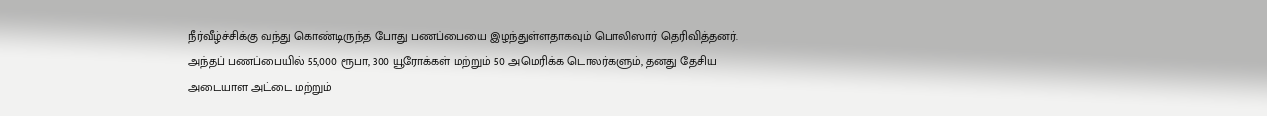நீர்வீழ்ச்சிக்கு வந்து கொண்டிருந்த போது பணப்பையை இழந்துள்ளதாகவும் பொலிஸார் தெரிவித்தனர்.
அந்தப் பணப்பையில் 55,000 ரூபா, 300 யூரோக்கள் மற்றும் 50 அமெரிக்க டொலர்களும், தனது தேசிய அடையாள அட்டை மற்றும்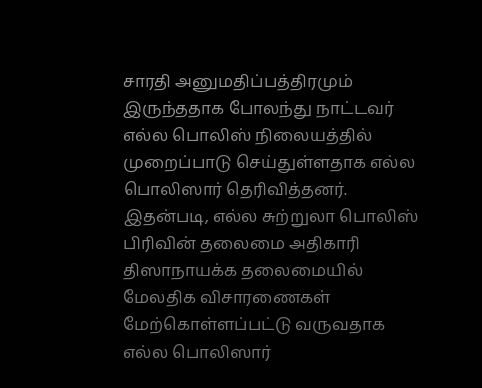சாரதி அனுமதிப்பத்திரமும் இருந்ததாக போலந்து நாட்டவர் எல்ல பொலிஸ் நிலையத்தில் முறைப்பாடு செய்துள்ளதாக எல்ல பொலிஸார் தெரிவித்தனர்.
இதன்படி, எல்ல சுற்றுலா பொலிஸ் பிரிவின் தலைமை அதிகாரி திஸாநாயக்க தலைமையில் மேலதிக விசாரணைகள் மேற்கொள்ளப்பட்டு வருவதாக எல்ல பொலிஸார்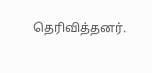தெரிவித்தனர்.